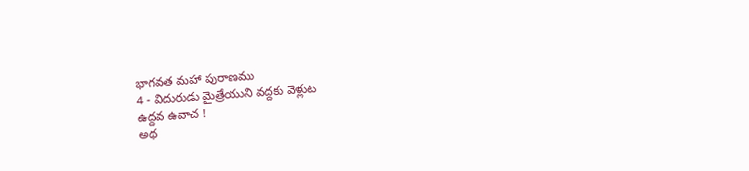భాగవత మహా పురాణము
4 - విదురుడు మైత్రేయుని వద్దకు వెళ్లుట
ఉద్దవ ఉవాచ !
అథ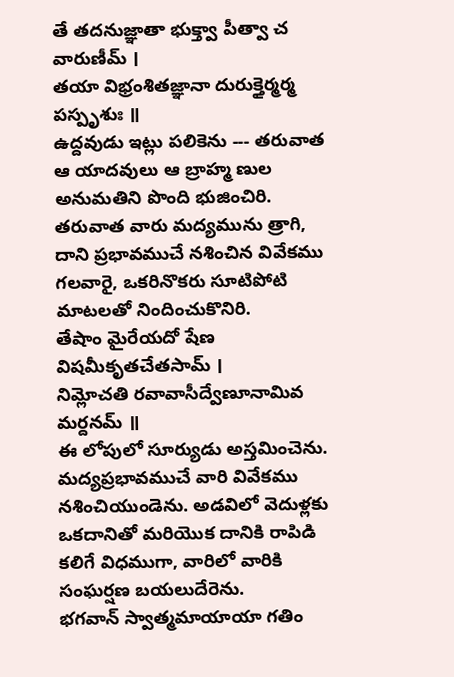తే తదనుజ్ఞాతా భుక్త్వా పీత్వా చ వారుణీమ్ ।
తయా విభ్రంశితజ్ఞానా దురుక్తైర్మర్మ పస్పృశుః ॥
ఉద్దవుడు ఇట్లు పలికెను --- తరువాత ఆ యాదవులు ఆ బ్రాహ్మ ణుల అనుమతిని పొంది భుజించిరి. తరువాత వారు మద్యమును త్రాగి, దాని ప్రభావముచే నశించిన వివేకము గలవారై, ఒకరినొకరు సూటిపోటి మాటలతో నిందించుకొనిరి.
తేషాం మైరేయదో షేణ విషమీకృతచేతసామ్ ।
నిమ్లోచతి రవావాసీద్వేణూనామివ మర్దనమ్ ॥
ఈ లోపులో సూర్యుడు అస్తమించెను. మద్యప్రభావముచే వారి వివేకము నశించియుండెను. అడవిలో వెదుళ్లకు ఒకదానితో మరియొక దానికి రాపిడి కలిగే విధముగా, వారిలో వారికి సంఘర్షణ బయలుదేరెను.
భగవాన్ స్వాత్మమాయాయా గతిం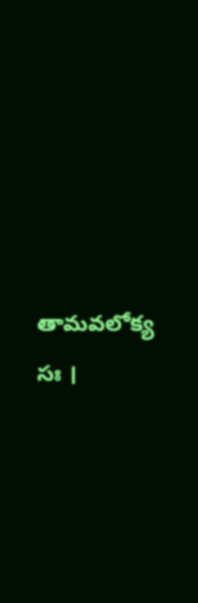తామవలోక్య సః ।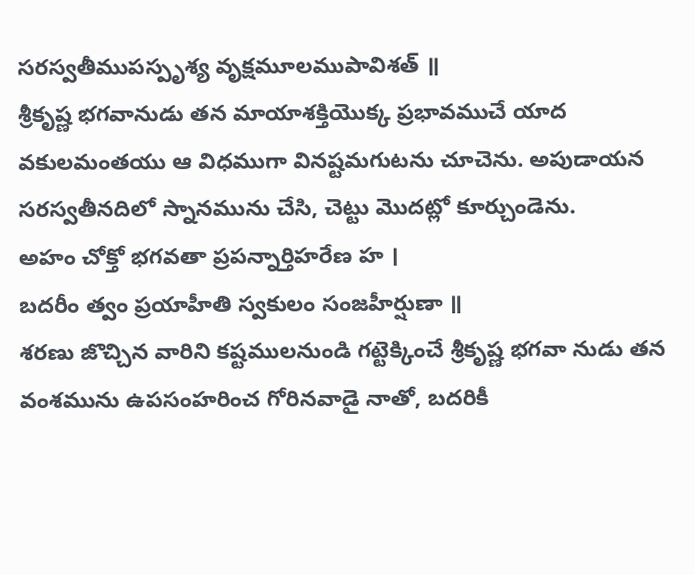సరస్వతీముపస్పృశ్య వృక్షమూలముపావిశత్ ॥
శ్రీకృష్ణ భగవానుడు తన మాయాశక్తియొక్క ప్రభావముచే యాద వకులమంతయు ఆ విధముగా వినష్టమగుటను చూచెను. అపుడాయన సరస్వతీనదిలో స్నానమును చేసి, చెట్టు మొదట్లో కూర్చుండెను.
అహం చోక్తో భగవతా ప్రపన్నార్తిహరేణ హ ।
బదరీం త్వం ప్రయాహీతి స్వకులం సంజహీర్షుణా ॥
శరణు జొచ్చిన వారిని కష్టములనుండి గట్టెక్కించే శ్రీకృష్ణ భగవా నుడు తన వంశమును ఉపసంహరించ గోరినవాడై నాతో, బదరికీ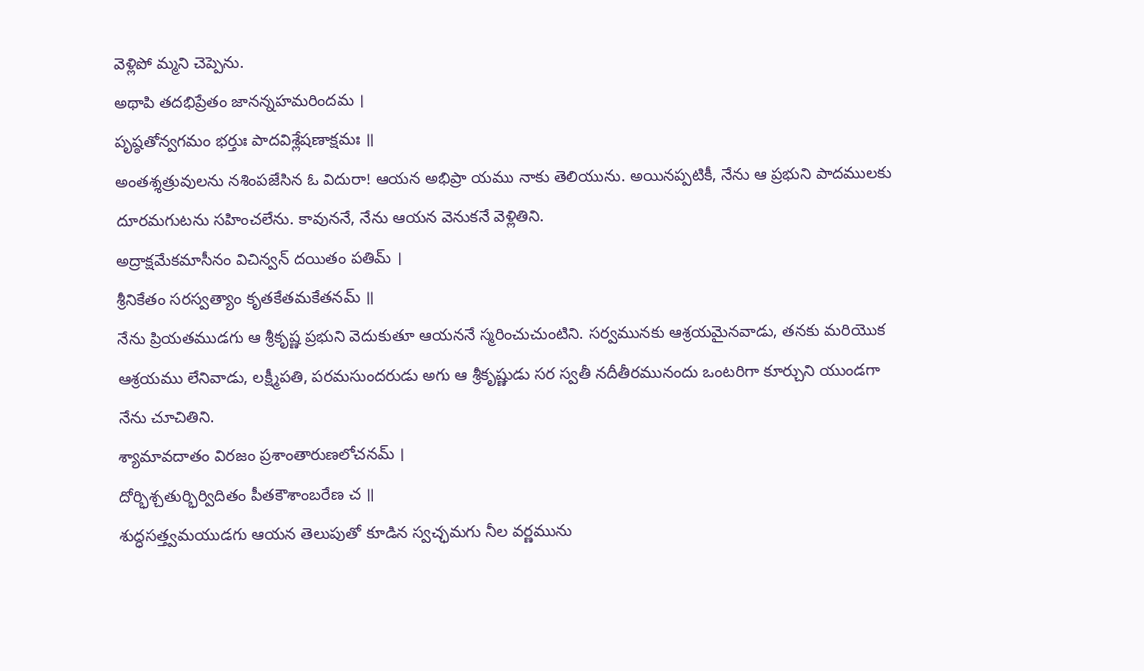వెళ్లిపో మ్మని చెప్పెను.
అథాపి తదభిప్రేతం జానన్నహమరిందమ ।
పృష్ఠతోన్వగమం భర్తుః పాదవిశ్లేషణాక్షమః ॥
అంతశ్శత్రువులను నశింపజేసిన ఓ విదురా! ఆయన అభిప్రా యము నాకు తెలియును. అయినప్పటికీ, నేను ఆ ప్రభుని పాదములకు దూరమగుటను సహించలేను. కావుననే, నేను ఆయన వెనుకనే వెళ్లితిని.
అద్రాక్షమేకమాసీనం విచిన్వన్ దయితం పతిమ్ ।
శ్రీనికేతం సరస్వత్యాం కృతకేతమకేతనమ్ ॥
నేను ప్రియతముడగు ఆ శ్రీకృష్ణ ప్రభుని వెదుకుతూ ఆయననే స్మరించుచుంటిని. సర్వమునకు ఆశ్రయమైనవాడు, తనకు మరియొక ఆశ్రయము లేనివాడు, లక్ష్మీపతి, పరమసుందరుడు అగు ఆ శ్రీకృష్ణుడు సర స్వతీ నదీతీరమునందు ఒంటరిగా కూర్చుని యుండగా నేను చూచితిని.
శ్యామావదాతం విరజం ప్రశాంతారుణలోచనమ్ ।
దోర్భిశ్చతుర్భిర్విదితం పీతకౌశాంబరేణ చ ॥
శుద్ధసత్త్వమయుడగు ఆయన తెలుపుతో కూడిన స్వచ్ఛమగు నీల వర్ణమును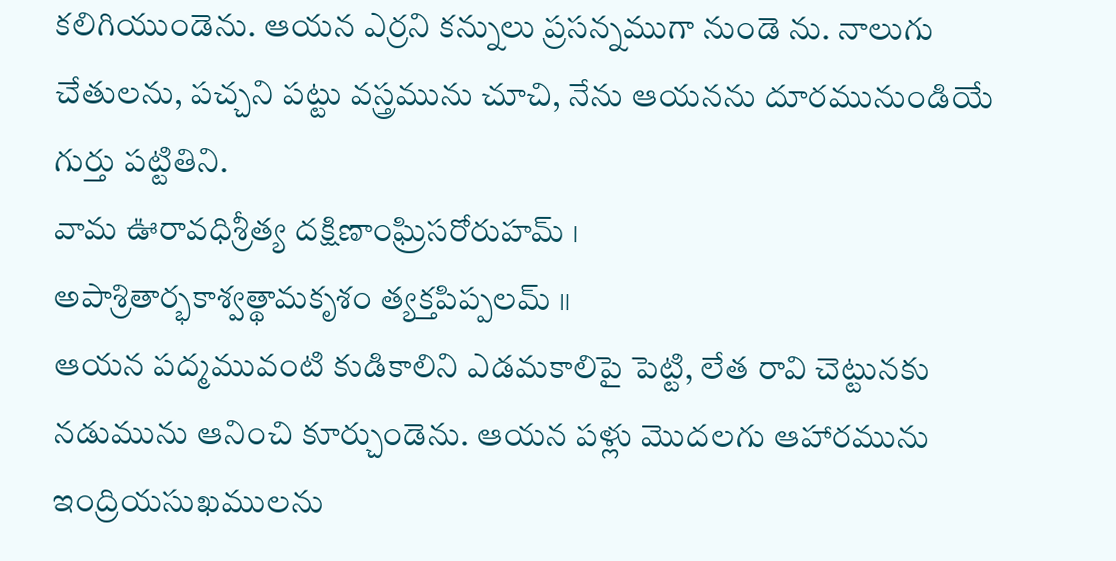కలిగియుండెను. ఆయన ఎర్రని కన్నులు ప్రసన్నముగా నుండె ను. నాలుగు చేతులను, పచ్చని పట్టు వస్త్రమును చూచి, నేను ఆయనను దూరమునుండియే గుర్తు పట్టితిని.
వామ ఊరావధిశ్రీత్య దక్షిణాంఘ్రిసరోరుహమ్ ।
అపాశ్రితార్భకాశ్వత్థామకృశం త్యక్తపిప్పలమ్ ॥
ఆయన పద్మమువంటి కుడికాలిని ఎడమకాలిపై పెట్టి, లేత రావి చెట్టునకు నడుమును ఆనించి కూర్చుండెను. ఆయన పళ్లు మొదలగు ఆహారమును ఇంద్రియసుఖములను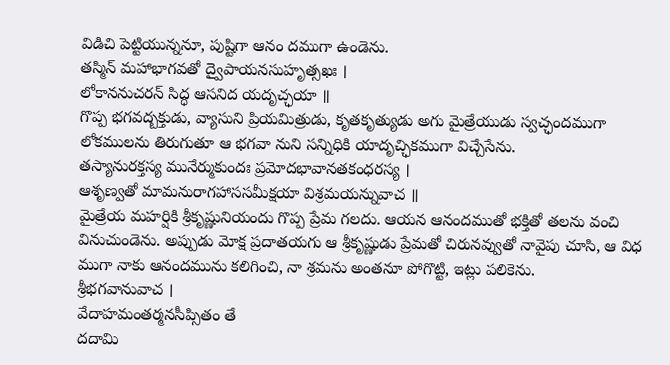విడిచి పెట్టియున్ననూ, పుష్టిగా ఆనం దముగా ఉండెను.
తస్మిన్ మహాభాగవతో ద్వైపాయనసుహృత్సఖః ।
లోకాననుచరన్ సిద్ధ ఆసనిద యదృచ్ఛయా ॥
గొప్ప భగవద్బక్తుడు, వ్యాసుని ప్రియమిత్రుడు, కృతకృత్యుడు అగు మైత్రేయుడు స్వచ్ఛందముగా లోకములను తిరుగుతూ ఆ భగవా నుని సన్నిధికి యాదృచ్ఛికముగా విచ్చేసేను.
తస్యానురక్తస్య మునేర్ముకుందః ప్రమోదభావానతకంధరస్య ।
ఆశృణ్వతో మామనురాగహాససమీక్షయా విశ్రమయన్నువాచ ॥
మైత్రేయ మహర్షికి శ్రీకృష్ణునియందు గొప్ప ప్రేమ గలదు. ఆయన ఆనందముతో భక్తితో తలను వంచి వినుచుండెను. అప్పుడు మోక్ష ప్రదాతయగు ఆ శ్రీకృష్ణుడు ప్రేమతో చిరునవ్వుతో నావైపు చూసి, ఆ విధ ముగా నాకు ఆనందమును కలిగించి, నా శ్రమను అంతనూ పోగొట్టి, ఇట్లు పలికెను.
శ్రీభగవానువాచ ।
వేదాహమంతర్మనసీప్సితం తే
దదామి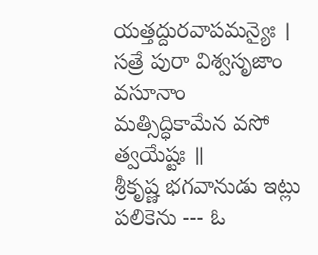యత్తద్దురవాపమన్యైః ।
సత్రే పురా విశ్వసృజాం వసూనాం
మత్సిద్ధికామేన వసో త్వయేష్టః ॥
శ్రీకృష్ణ భగవానుడు ఇట్లు పలికెను --- ఓ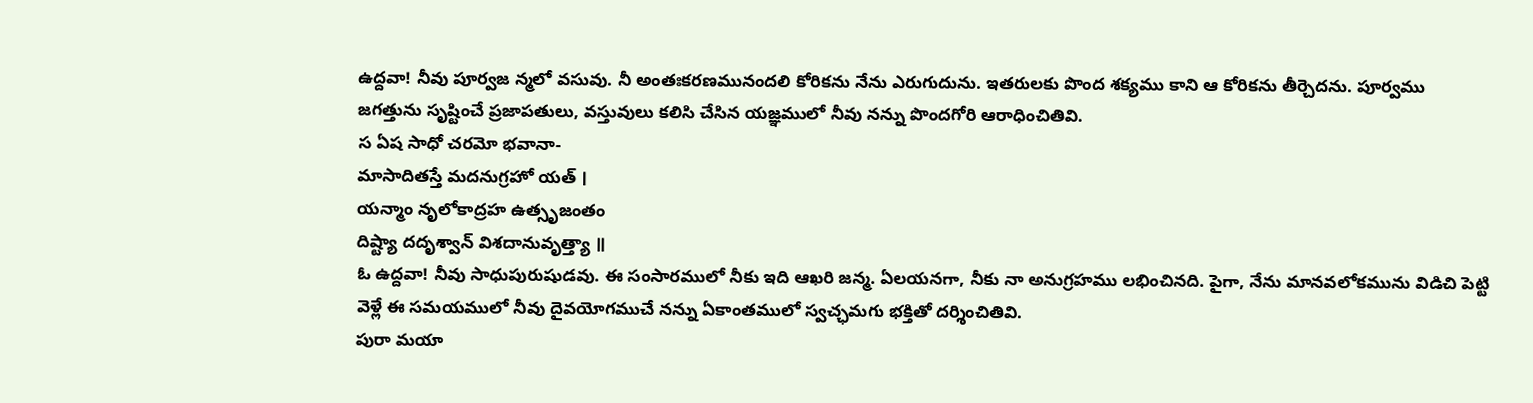ఉద్దవా! నీవు పూర్వజ న్మలో వసువు. నీ అంతఃకరణమునందలి కోరికను నేను ఎరుగుదును. ఇతరులకు పొంద శక్యము కాని ఆ కోరికను తీర్చెదను. పూర్వము జగత్తును సృష్టించే ప్రజాపతులు, వస్తువులు కలిసి చేసిన యజ్ఞములో నీవు నన్ను పొందగోరి ఆరాధించితివి.
స ఏష సాధో చరమో భవానా-
మాసాదితస్తే మదనుగ్రహో యత్ ।
యన్మాం నృలోకాద్రహ ఉత్సృజంతం
దిష్ట్యా దదృశ్వాన్ విశదానువృత్త్యా ॥
ఓ ఉద్దవా! నీవు సాధుపురుషుడవు. ఈ సంసారములో నీకు ఇది ఆఖరి జన్మ. ఏలయనగా, నీకు నా అనుగ్రహము లభించినది. పైగా, నేను మానవలోకమును విడిచి పెట్టి వెళ్లే ఈ సమయములో నీవు దైవయోగముచే నన్ను ఏకాంతములో స్వచ్ఛమగు భక్తితో దర్శించితివి.
పురా మయా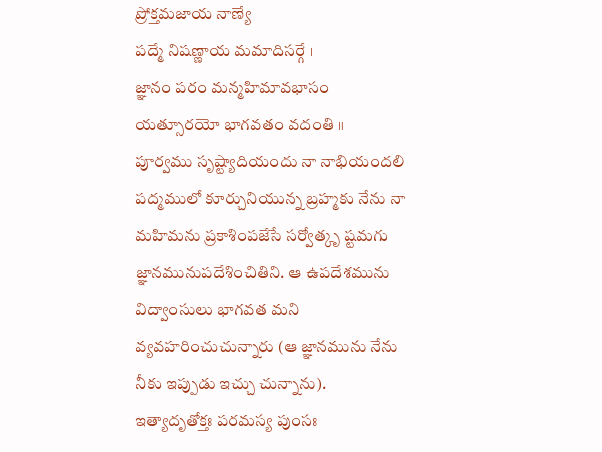ప్రోక్తమజాయ నాణ్యే
పద్మే నిషణ్ణాయ మమాదిసర్గే ।
జ్ఞానం పరం మన్మహిమావభాసం
యత్సూరయో భాగవతం వదంతి ॥
పూర్వము సృష్ట్యాదియందు నా నాభియందలి పద్మములో కూర్చునియున్న బ్రహ్మకు నేను నా మహిమను ప్రకాశింపజేసే సర్వోత్కృ ష్టమగు జ్ఞానమునుపదేశించితిని. ఆ ఉపదేశమును విద్వాంసులు భాగవత మని వ్యవహరించుచున్నారు (ఆ జ్ఞానమును నేను నీకు ఇప్పుడు ఇచ్చు చున్నాను).
ఇత్యాదృతోక్తః పరమస్య పుంసః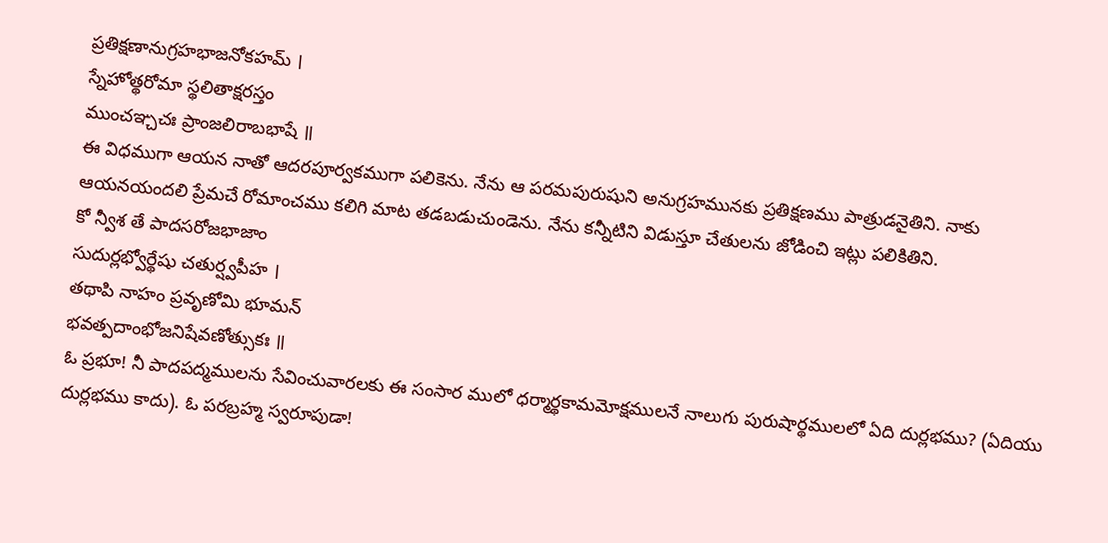ప్రతిక్షణానుగ్రహభాజనోకహమ్ ।
స్నేహోత్థరోమా స్థలితాక్షరస్తం
ముంచఞ్చచః ప్రాంజలిరాబభాషే ॥
ఈ విధముగా ఆయన నాతో ఆదరపూర్వకముగా పలికెను. నేను ఆ పరమపురుషుని అనుగ్రహమునకు ప్రతిక్షణము పాత్రుడనైతిని. నాకు ఆయనయందలి ప్రేమచే రోమాంచము కలిగి మాట తడబడుచుండెను. నేను కన్నీటిని విడుస్తూ చేతులను జోడించి ఇట్లు పలికితిని.
కో న్వీశ తే పాదసరోజభాజాం
సుదుర్లభ్వోర్థేషు చతుర్ష్వపీహ ।
తథాపి నాహం ప్రవృణోమి భూమన్
భవత్పదాంభోజనిషేవణోత్సుకః ॥
ఓ ప్రభూ! నీ పాదపద్మములను సేవించువారలకు ఈ సంసార ములో ధర్మార్థకామమోక్షములనే నాలుగు పురుషార్థములలో ఏది దుర్లభము? (ఏదియు దుర్లభము కాదు). ఓ పరబ్రహ్మ స్వరూపుడా!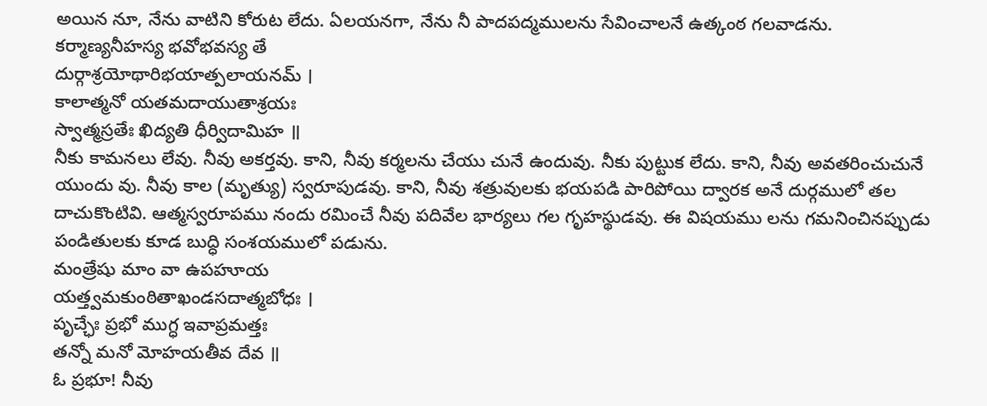అయిన నూ, నేను వాటిని కోరుట లేదు. ఏలయనగా, నేను నీ పాదపద్మములను సేవించాలనే ఉత్కంఠ గలవాడను.
కర్మాణ్యనీహస్య భవోభవస్య తే
దుర్గాశ్రయోథారిభయాత్పలాయనమ్ ।
కాలాత్మనో యతమదాయుతాశ్రయః
స్వాత్మస్రతేః ఖిద్యతి ధీర్విదామిహ ॥
నీకు కామనలు లేవు. నీవు అకర్తవు. కాని, నీవు కర్మలను చేయు చునే ఉందువు. నీకు పుట్టుక లేదు. కాని, నీవు అవతరించుచునే యుందు వు. నీవు కాల (మృత్యు) స్వరూపుడవు. కాని, నీవు శత్రువులకు భయపడి పారిపోయి ద్వారక అనే దుర్గములో తల దాచుకొంటివి. ఆత్మస్వరూపము నందు రమించే నీవు పదివేల భార్యలు గల గృహస్థుడవు. ఈ విషయము లను గమనించినప్పుడు పండితులకు కూడ బుద్ధి సంశయములో పడును.
మంత్రేషు మాం వా ఉపహూయ
యత్త్వమకుంఠితాఖండసదాత్మబోధః ।
పృచ్ఛేః ప్రభో ముగ్ధ ఇవాప్రమత్తః
తన్నో మనో మోహయతీవ దేవ ॥
ఓ ప్రభూ! నీవు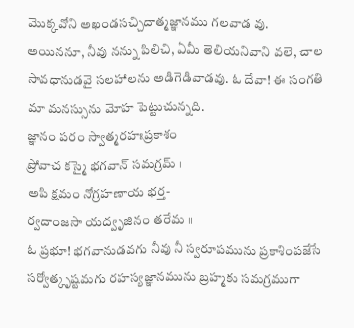మొక్కవోని అఖండసచ్చిదాత్మజ్ఞానము గలవాడ వు. అయిననూ, నీవు నన్ను పిలిచి, ఏమీ తెలియనివాని వలె, చాల సావధానుడవై సలహాలను అడిగెడివాడవు. ఓ దేవా! ఈ సంగతి మా మనస్సును మోహ పెట్టుచున్నది.
జ్ఞానం పరం స్వాత్మరహఃప్రకాశం
ప్రోవాచ కస్మై భగవాన్ సమగ్రమ్ ।
అపి క్షమం నోగ్రహణాయ భర్త-
ర్వదాంజసా యద్వృజినం తరేమ ॥
ఓ ప్రభూ! భగవానుడవగు నీవు నీ స్వరూపమును ప్రకాశింపజేసే సర్వోత్కృష్టమగు రహస్యజ్ఞానమును బ్రహ్మకు సమగ్రముగా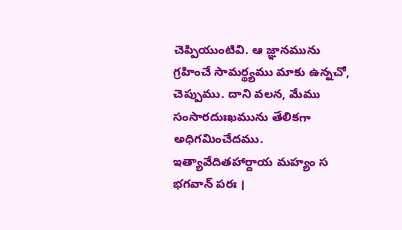చెప్పియుంటివి. ఆ జ్ఞానమును గ్రహించే సామర్థ్యము మాకు ఉన్నచో, చెప్పుము. దాని వలన, మేము సంసారదుఃఖమును తేలికగా అధిగమించేదము.
ఇత్యావేదితహార్దాయ మహ్యం స భగవాన్ పరః ।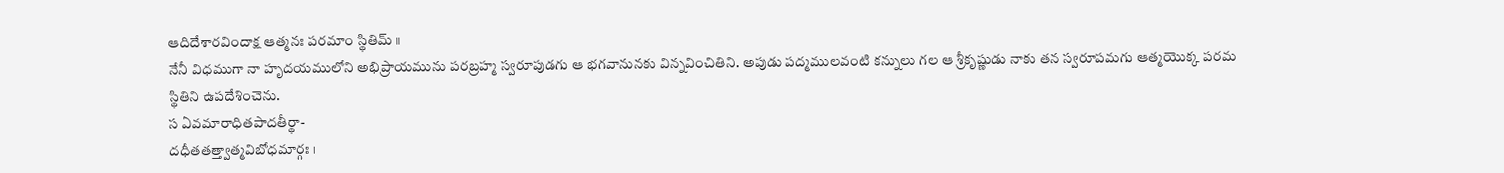ఆదిదేశారవిందాక్ష ఆత్మనః పరమాం స్థితిమ్ ॥
నేనీ విధముగా నా హృదయములోని అభిప్రాయమును పరబ్రహ్మ స్వరూపుడగు ఆ భగవానునకు విన్నవించితిని. అపుడు పద్మములవంటి కన్నులు గల ఆ శ్రీకృష్ణుడు నాకు తన స్వరూపమగు ఆత్మయొక్క పరమ స్థితిని ఉపదేశించెను.
స ఏవమారాధితపాదతీర్థా-
దధీతతత్త్వాత్మవిబోధమార్గః ।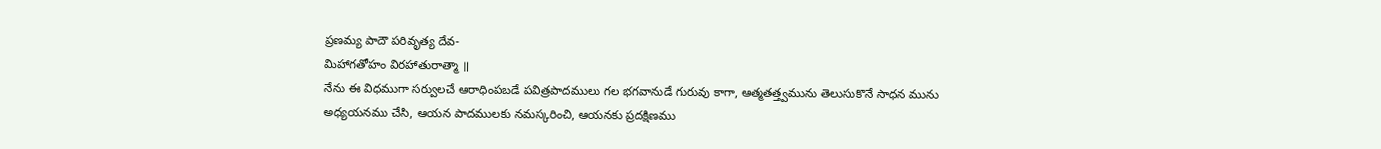ప్రణమ్య పాదౌ పరివృత్య దేవ-
మిహాగతోహం విరహాతురాత్మా ॥
నేను ఈ విధముగా సర్వులచే ఆరాధింపబడే పవిత్రపాదములు గల భగవానుడే గురువు కాగా, ఆత్మతత్త్వమును తెలుసుకొనే సాధన మును అధ్యయనము చేసి, ఆయన పాదములకు నమస్కరించి, ఆయనకు ప్రదక్షిణము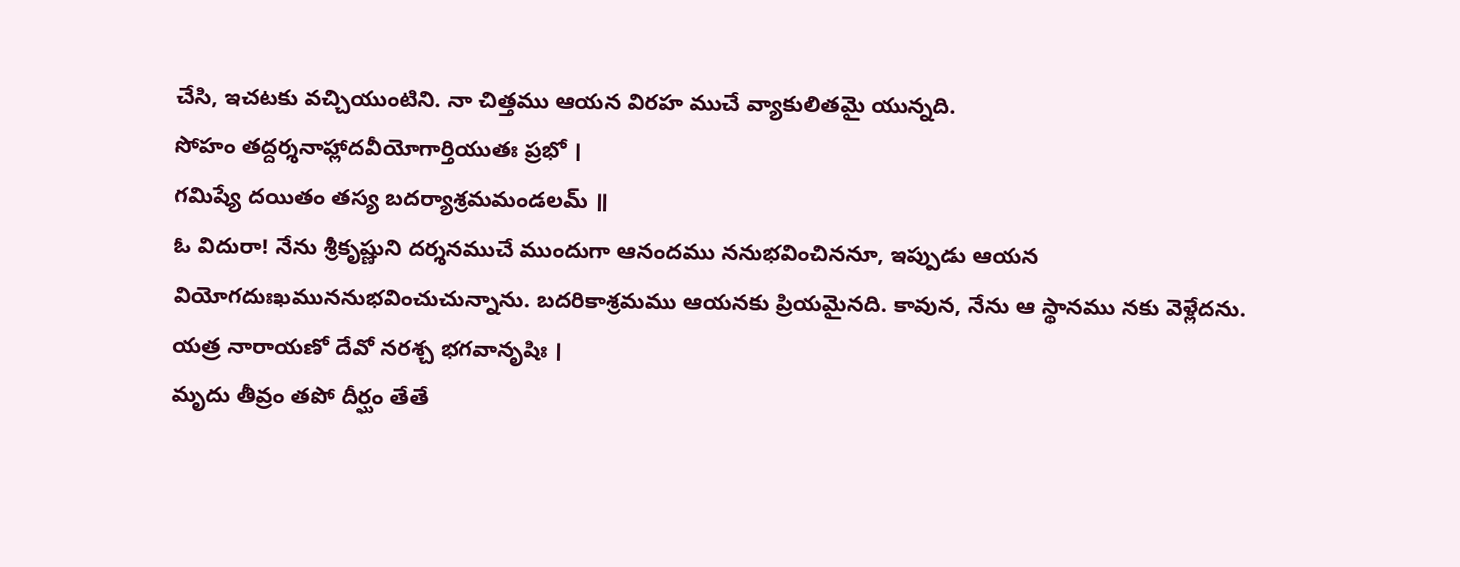చేసి, ఇచటకు వచ్చియుంటిని. నా చిత్తము ఆయన విరహ ముచే వ్యాకులితమై యున్నది.
సోహం తద్దర్శనాహ్లాదవీయోగార్తియుతః ప్రభో ।
గమిష్యే దయితం తస్య బదర్యాశ్రమమండలమ్ ॥
ఓ విదురా! నేను శ్రీకృష్ణుని దర్శనముచే ముందుగా ఆనందము ననుభవించిననూ, ఇప్పుడు ఆయన వియోగదుఃఖముననుభవించుచున్నాను. బదరికాశ్రమము ఆయనకు ప్రియమైనది. కావున, నేను ఆ స్థానము నకు వెళ్లేదను.
యత్ర నారాయణో దేవో నరశ్చ భగవానృషిః ।
మృదు తీవ్రం తపో దీర్ఘం తేతే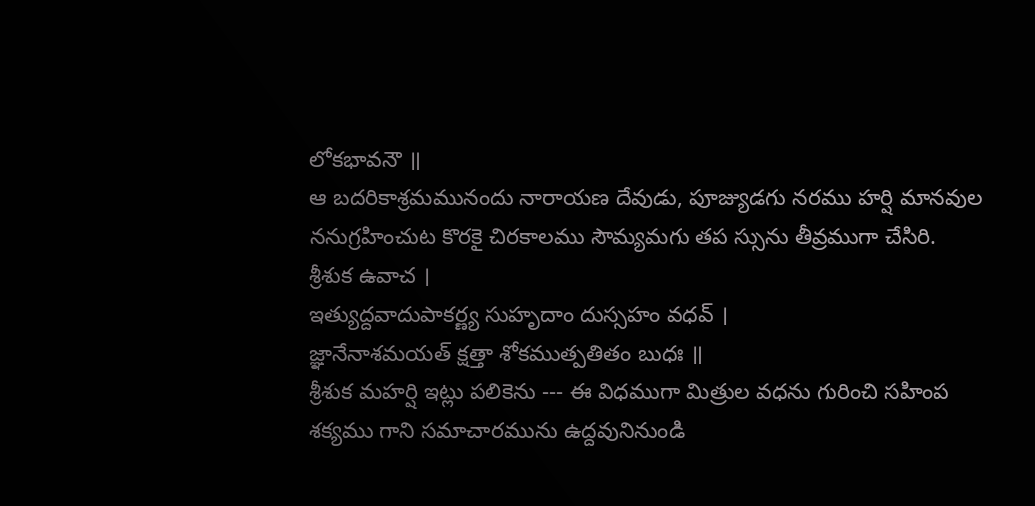లోకభావనౌ ॥
ఆ బదరికాశ్రమమునందు నారాయణ దేవుడు, పూజ్యుడగు నరము హర్షి మానవుల ననుగ్రహించుట కొరకై చిరకాలము సౌమ్యమగు తప స్సును తీవ్రముగా చేసిరి.
శ్రీశుక ఉవాచ ।
ఇత్యుద్దవాదుపాకర్ణ్య సుహృదాం దుస్సహం వధవ్ ।
జ్ఞానేనాశమయత్ క్షత్తా శోకముత్పతితం బుధః ॥
శ్రీశుక మహర్షి ఇట్లు పలికెను --- ఈ విధముగా మిత్రుల వధను గురించి సహింప శక్యము గాని సమాచారమును ఉద్దవునినుండి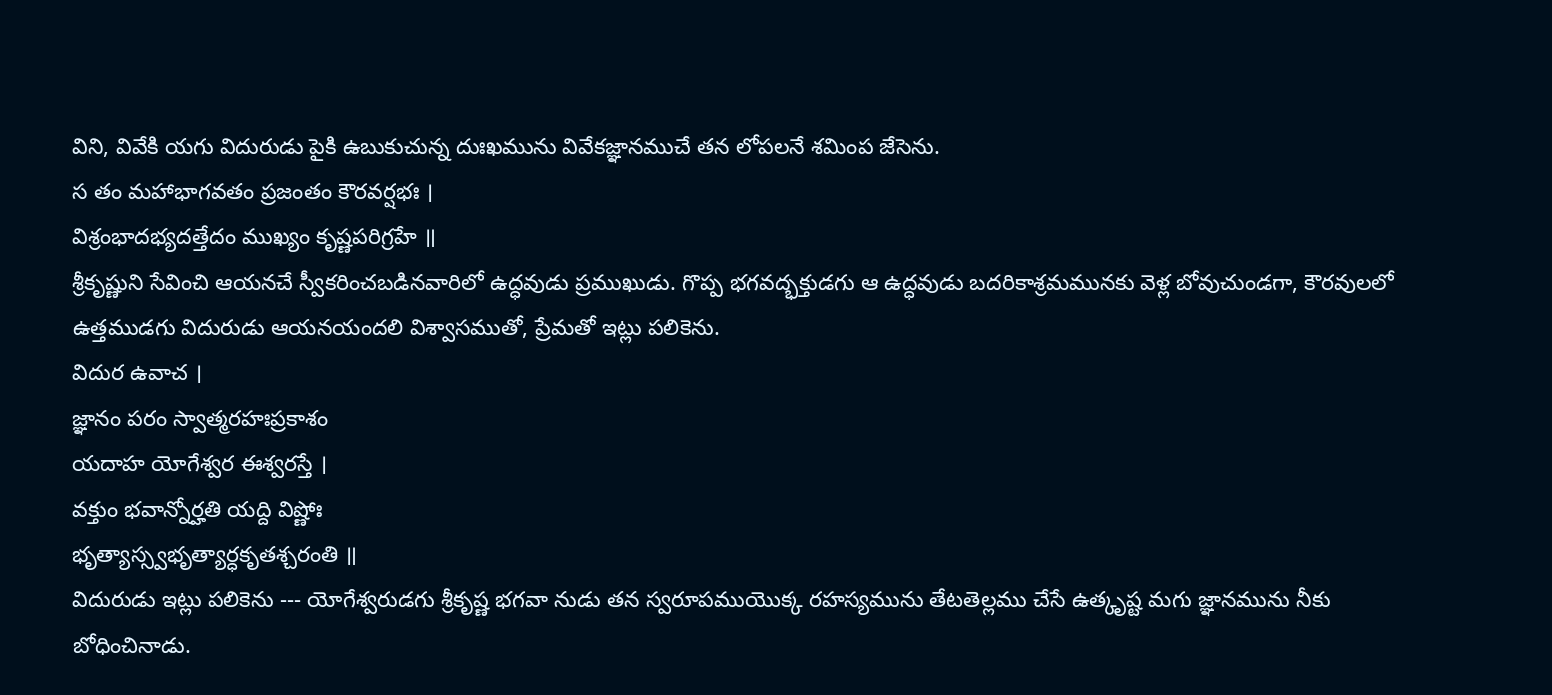విని, వివేకి యగు విదురుడు పైకి ఉబుకుచున్న దుఃఖమును వివేకజ్ఞానముచే తన లోపలనే శమింప జేసెను.
స తం మహాభాగవతం ప్రజంతం కౌరవర్షభః ।
విశ్రంభాదభ్యదత్తేదం ముఖ్యం కృష్ణపరిగ్రహే ॥
శ్రీకృష్ణుని సేవించి ఆయనచే స్వీకరించబడినవారిలో ఉద్ధవుడు ప్రముఖుడు. గొప్ప భగవద్భక్తుడగు ఆ ఉద్ధవుడు బదరికాశ్రమమునకు వెళ్ల బోవుచుండగా, కౌరవులలో ఉత్తముడగు విదురుడు ఆయనయందలి విశ్వాసముతో, ప్రేమతో ఇట్లు పలికెను.
విదుర ఉవాచ ।
జ్ఞానం పరం స్వాత్మరహఃప్రకాశం
యదాహ యోగేశ్వర ఈశ్వరస్తే ।
వక్తుం భవాన్నోర్హతి యద్ది విష్ణోః
భృత్యాస్స్వభృత్యార్ధకృతశ్చరంతి ॥
విదురుడు ఇట్లు పలికెను --- యోగేశ్వరుడగు శ్రీకృష్ణ భగవా నుడు తన స్వరూపముయొక్క రహస్యమును తేటతెల్లము చేసే ఉత్కృష్ట మగు జ్ఞానమును నీకు బోధించినాడు.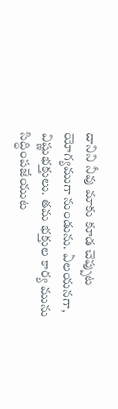దానిని నీవు మాకు కూడ చెప్పుట యోగ్యముగా నుండును. ఏలయనగా, విష్ణుభక్తులు. తమ భక్తుల కార్య మును సిద్ధింపజేయుట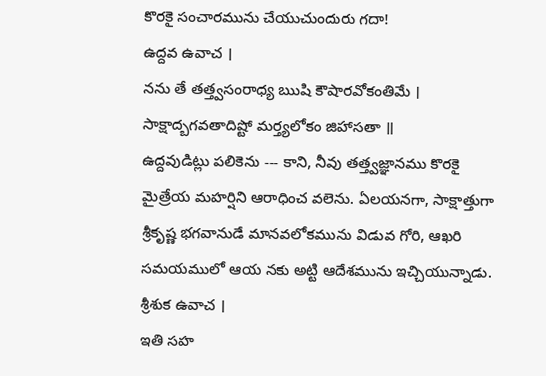కొరకై సంచారమును చేయుచుందురు గదా!
ఉద్దవ ఉవాచ ।
నను తే తత్త్వసంరాధ్య ఋషి కౌషారవోకంతిమే ।
సాక్షాద్బగవతాదిష్టో మర్త్యలోకం జిహాసతా ॥
ఉద్దవుడిట్లు పలికెను --- కాని, నీవు తత్త్వజ్ఞానము కొరకై మైత్రేయ మహర్షిని ఆరాధించ వలెను. ఏలయనగా, సాక్షాత్తుగా శ్రీకృష్ణ భగవానుడే మానవలోకమును విడువ గోరి, ఆఖరి సమయములో ఆయ నకు అట్టి ఆదేశమును ఇచ్చియున్నాడు.
శ్రీశుక ఉవాచ ।
ఇతి సహ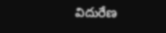విదురేణ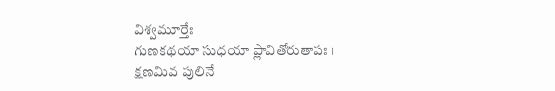విశ్వమూర్తేః
గుణకథయా సుధయా ప్లావితోరుతాపః ।
క్షణమివ పులినే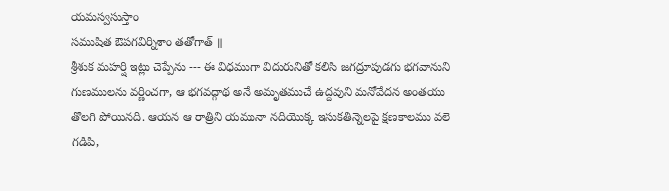యమస్వసుస్తాం
సముషిత ఔపగవిర్నిశాం తతోగాత్ ॥
శ్రీశుక మహర్షి ఇట్లు చెప్పేను --- ఈ విధముగా విదురునితో కలిసి జగద్రూపుడగు భగవానుని గుణములను వర్ణించగా, ఆ భగవద్గాథ అనే అమృతముచే ఉద్దవుని మనోవేదన అంతయు తొలగి పోయినది. ఆయన ఆ రాత్రిని యమునా నదియొక్క ఇసుకతిన్నెలపై క్షణకాలము వలె గడిపి,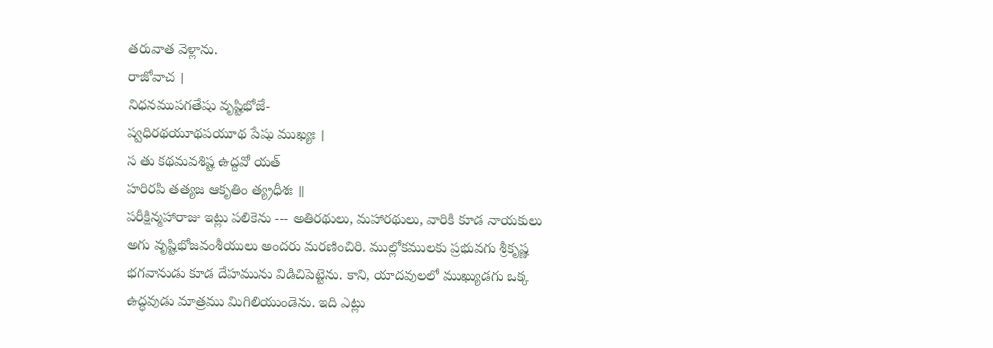తరువాత వెళ్లాను.
రాజోవాచ ।
నిధనముపగతేషు వృష్టిభోజే-
ష్వధిరథయూథపయూథ పేషు ముఖ్యః ।
స తు కథమవశిష్ట ఉద్దవో యత్
హరిరపి తత్యజ ఆకృతిం త్య్రధీశః ॥
పరీక్షిన్మహారాజు ఇట్లు పలికెను --- అతిరథులు, మహారథులు, వారికి కూడ నాయకులు అగు వృష్టిభోజవంశీయులు అందరు మరణించిరి. ముల్లోకములకు ప్రభువగు శ్రీకృష్ణ భగవానుడు కూడ దేహమును విడిచిపెట్టెను. కాని, యాదవులలో ముఖ్యుడగు ఒక్క ఉద్ధవుడు మాత్రము మిగిలియుండెను. ఇది ఎట్లు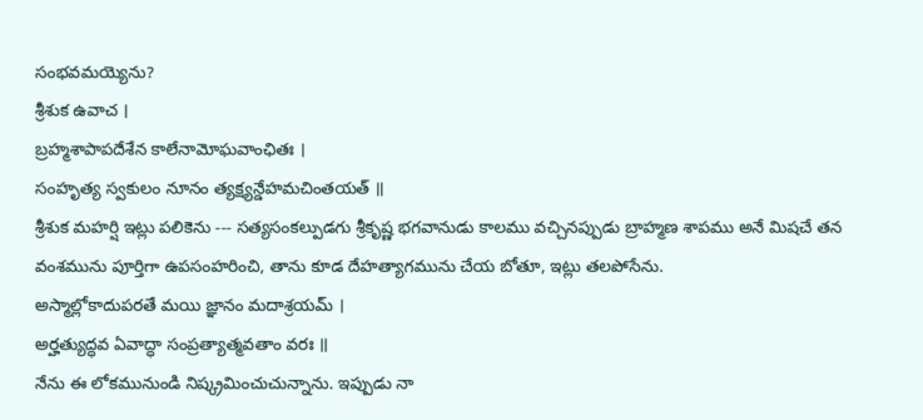సంభవమయ్యెను?
శ్రీశుక ఉవాచ ।
బ్రహ్మశాపాపదేశేన కాలేనామోఘవాంఛితః ।
సంహృత్య స్వకులం నూనం త్యక్ష్యన్డేహమచింతయత్ ॥
శ్రీశుక మహర్షి ఇట్లు పలికెను --- సత్యసంకల్పుడగు శ్రీకృష్ణ భగవానుడు కాలము వచ్చినప్పుడు బ్రాహ్మణ శాపము అనే మిషచే తన వంశమును పూర్తిగా ఉపసంహరించి, తాను కూడ దేహత్యాగమును చేయ బోతూ, ఇట్లు తలపోసేను.
అస్మాల్లోకాదుపరతే మయి జ్ఞానం మదాశ్రయమ్ ।
అర్హత్యుద్ధవ ఏవాద్ధా సంప్రత్యాత్మవతాం వరః ॥
నేను ఈ లోకమునుండి నిష్క్రమించుచున్నాను. ఇప్పుడు నా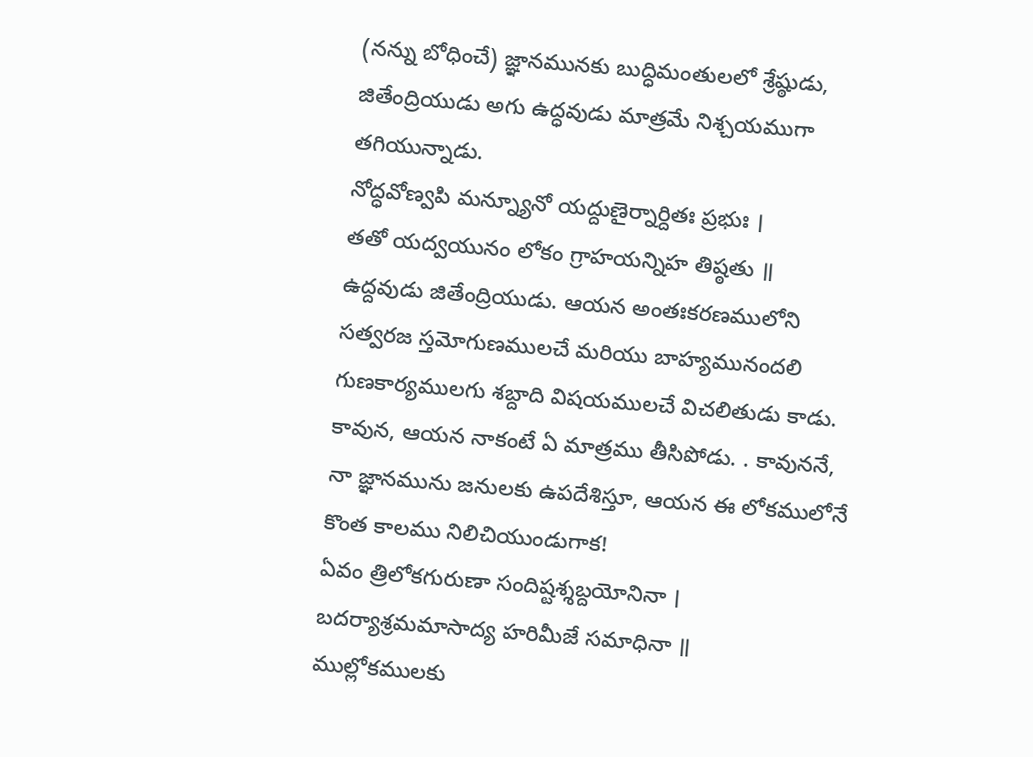(నన్ను బోధించే) జ్ఞానమునకు బుద్ధిమంతులలో శ్రేష్ఠుడు, జితేంద్రియుడు అగు ఉద్ధవుడు మాత్రమే నిశ్చయముగా తగియున్నాడు.
నోద్ధవోణ్వపి మన్న్యూనో యద్దుణైర్నార్దితః ప్రభుః ।
తతో యద్వయునం లోకం గ్రాహయన్నిహ తిష్ఠతు ॥
ఉద్దవుడు జితేంద్రియుడు. ఆయన అంతఃకరణములోని సత్వరజ స్తమోగుణములచే మరియు బాహ్యమునందలి గుణకార్యములగు శబ్దాది విషయములచే విచలితుడు కాడు. కావున, ఆయన నాకంటే ఏ మాత్రము తీసిపోడు. . కావుననే, నా జ్ఞానమును జనులకు ఉపదేశిస్తూ, ఆయన ఈ లోకములోనే కొంత కాలము నిలిచియుండుగాక!
ఏవం త్రిలోకగురుణా సందిష్టశ్శబ్దయోనినా ।
బదర్యాశ్రమమాసాద్య హరిమీజే సమాధినా ॥
ముల్లోకములకు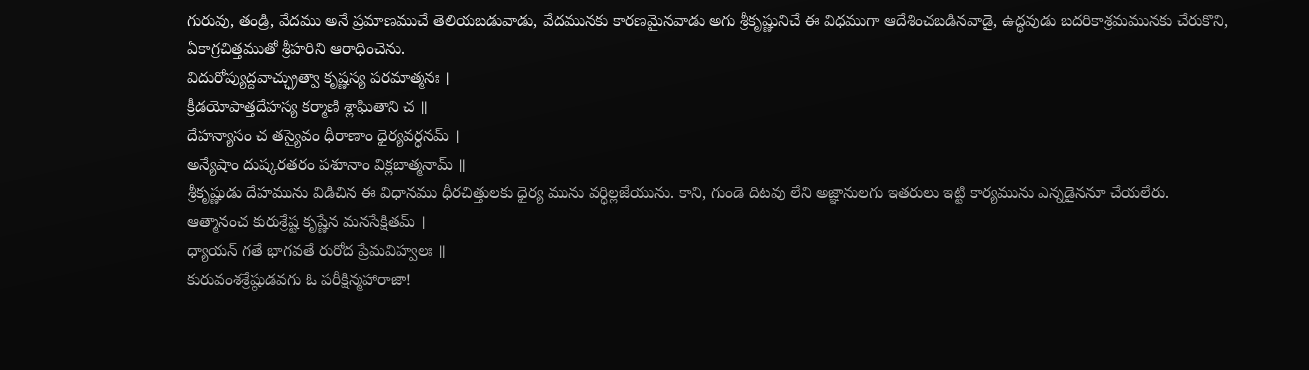గురువు, తండ్రి, వేదము అనే ప్రమాణముచే తెలియబడువాడు, వేదమునకు కారణమైనవాడు అగు శ్రీకృష్ణునిచే ఈ విధముగా ఆదేశించబడినవాడై, ఉద్ధవుడు బదరికాశ్రమమునకు చేరుకొని, ఏకాగ్రచిత్తముతో శ్రీహరిని ఆరాధించెను.
విదురోప్యుద్దవాచ్ఛ్రుత్వా కృష్ణస్య పరమాత్మనః ।
క్రీడయోపాత్తదేహస్య కర్మాణి శ్లాఘితాని చ ॥
దేహన్యాసం చ తస్యైవం ధీరాణాం ధైర్యవర్ధనమ్ ।
అన్యేషాం దుష్కరతరం పశూనాం విక్లబాత్మనామ్ ॥
శ్రీకృష్ణుడు దేహమును విడిచిన ఈ విధానము ధీరచిత్తులకు ధైర్య మును వర్ధిల్లజేయును. కాని, గుండె దిటవు లేని అజ్ఞానులగు ఇతరులు ఇట్టి కార్యమును ఎన్నడైననూ చేయలేరు.
ఆత్మానంచ కురుశ్రేష్ట కృష్ణేన మనసేక్షితమ్ ।
ధ్యాయన్ గతే భాగవతే రురోద ప్రేమవిహ్వలః ॥
కురువంశశ్రేష్ఠుడవగు ఓ పరీక్షిన్మహారాజా!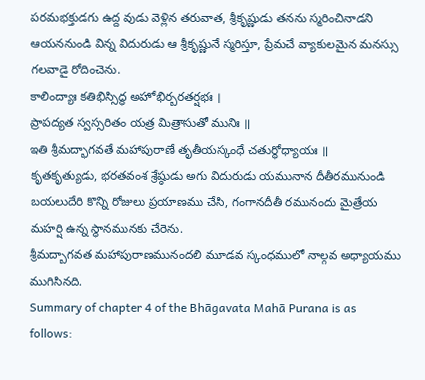పరమభక్తుడగు ఉద్ద వుడు వెళ్లిన తరువాత, శ్రీకృష్ణుడు తనను స్మరించినాడని ఆయననుండి విన్న విదురుడు ఆ శ్రీకృష్ణునే స్మరిస్తూ, ప్రేమచే వ్యాకులమైన మనస్సు గలవాడై రోదించెను.
కాలింద్యాః కతిభిస్సిద్ధ అహోభిర్బరతర్షభః ।
ప్రాపద్యత స్వస్సరితం యత్ర మిత్రాసుతో మునిః ॥
ఇతి శ్రీమద్భాగవతే మహాపురాణే తృతీయస్కంధే చతుర్థోధ్యాయః ॥
కృతకృత్యుడు, భరతవంశ శ్రేష్ఠుడు అగు విదురుడు యమునాన దీతీరమునుండి బయలుదేరి కొన్ని రోజులు ప్రయాణము చేసి, గంగానదీతీ రమునందు మైత్రేయ మహర్షి ఉన్న స్థానమునకు చేరెను.
శ్రీమద్బాగవత మహాపురాణమునందలి మూడవ స్కంధములో నాల్గవ అధ్యాయము ముగిసినది.
Summary of chapter 4 of the Bhāgavata Mahā Purana is as follows: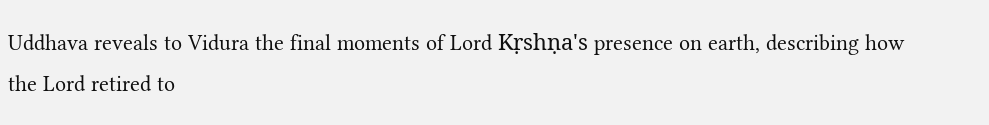Uddhava reveals to Vidura the final moments of Lord Kṛshṇa's presence on earth, describing how the Lord retired to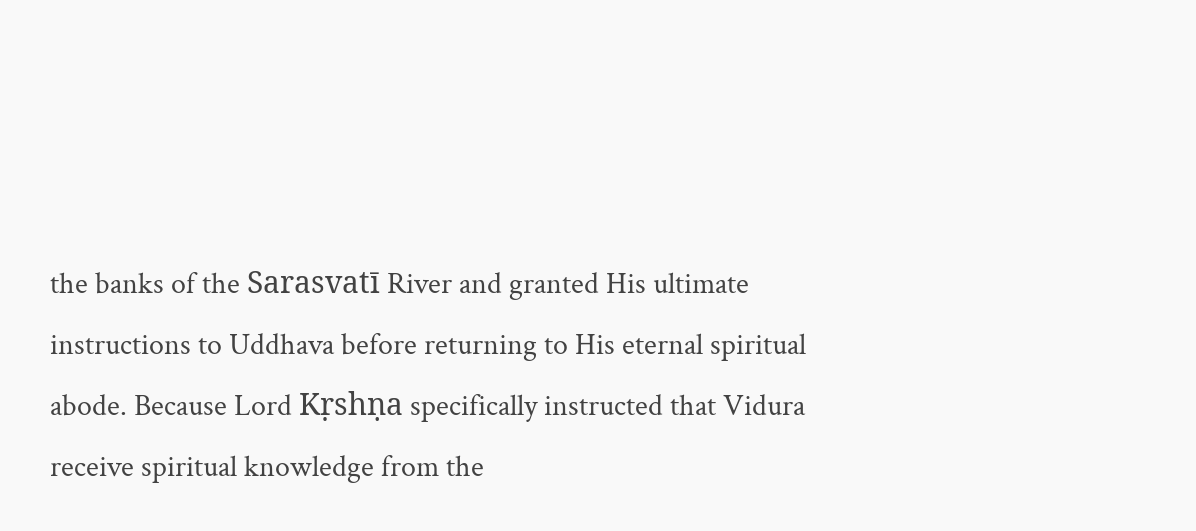the banks of the Sarasvatī River and granted His ultimate instructions to Uddhava before returning to His eternal spiritual abode. Because Lord Kṛshṇa specifically instructed that Vidura receive spiritual knowledge from the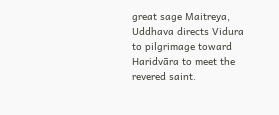great sage Maitreya, Uddhava directs Vidura to pilgrimage toward Haridvāra to meet the revered saint.